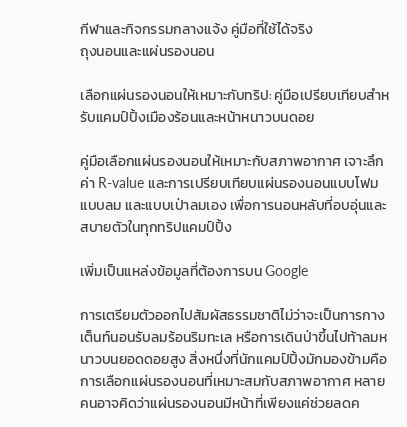กีฬาและกิจกรรมกลางแจ้ง คู่มือที่ใช้ได้จริง
ถุงนอนและแผ่นรองนอน

เลือกแผ่นรองนอนให้เหมาะกับทริป: คู่มือเปรียบเทียบสำหรับแคมป์ปิ้งเมืองร้อนและหน้าหนาวบนดอย

คู่มือเลือกแผ่นรองนอนให้เหมาะกับสภาพอากาศ เจาะลึกค่า R-value และการเปรียบเทียบแผ่นรองนอนแบบโฟม แบบลม และแบบเป่าลมเอง เพื่อการนอนหลับที่อบอุ่นและสบายตัวในทุกทริปแคมป์ปิ้ง

เพิ่มเป็นแหล่งข้อมูลที่ต้องการบน Google

การเตรียมตัวออกไปสัมผัสธรรมชาติไม่ว่าจะเป็นการกางเต็นท์นอนรับลมร้อนริมทะเล หรือการเดินป่าขึ้นไปท้าลมหนาวบนยอดดอยสูง สิ่งหนึ่งที่นักแคมป์ปิ้งมักมองข้ามคือการเลือกแผ่นรองนอนที่เหมาะสมกับสภาพอากาศ หลายคนอาจคิดว่าแผ่นรองนอนมีหน้าที่เพียงแค่ช่วยลดค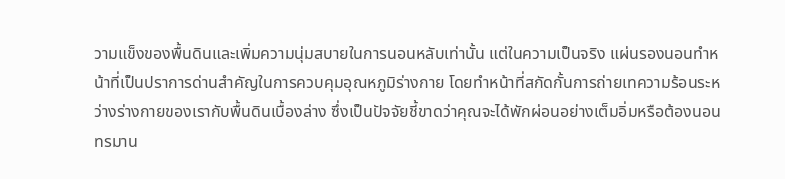วามแข็งของพื้นดินและเพิ่มความนุ่มสบายในการนอนหลับเท่านั้น แต่ในความเป็นจริง แผ่นรองนอนทำหน้าที่เป็นปราการด่านสำคัญในการควบคุมอุณหภูมิร่างกาย โดยทำหน้าที่สกัดกั้นการถ่ายเทความร้อนระหว่างร่างกายของเรากับพื้นดินเบื้องล่าง ซึ่งเป็นปัจจัยชี้ขาดว่าคุณจะได้พักผ่อนอย่างเต็มอิ่มหรือต้องนอนทรมาน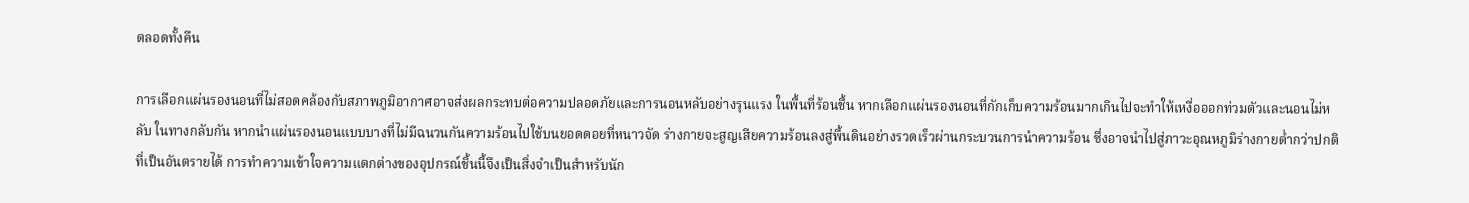ตลอดทั้งคืน

การเลือกแผ่นรองนอนที่ไม่สอดคล้องกับสภาพภูมิอากาศอาจส่งผลกระทบต่อความปลอดภัยและการนอนหลับอย่างรุนแรง ในพื้นที่ร้อนชื้น หากเลือกแผ่นรองนอนที่กักเก็บความร้อนมากเกินไปจะทำให้เหงื่อออกท่วมตัวและนอนไม่หลับ ในทางกลับกัน หากนำแผ่นรองนอนแบบบางที่ไม่มีฉนวนกันความร้อนไปใช้บนยอดดอยที่หนาวจัด ร่างกายจะสูญเสียความร้อนลงสู่พื้นดินอย่างรวดเร็วผ่านกระบวนการนำความร้อน ซึ่งอาจนำไปสู่ภาวะอุณหภูมิร่างกายต่ำกว่าปกติที่เป็นอันตรายได้ การทำความเข้าใจความแตกต่างของอุปกรณ์ชิ้นนี้จึงเป็นสิ่งจำเป็นสำหรับนัก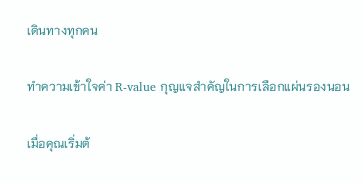เดินทางทุกคน

ทำความเข้าใจค่า R-value กุญแจสำคัญในการเลือกแผ่นรองนอน

เมื่อคุณเริ่มต้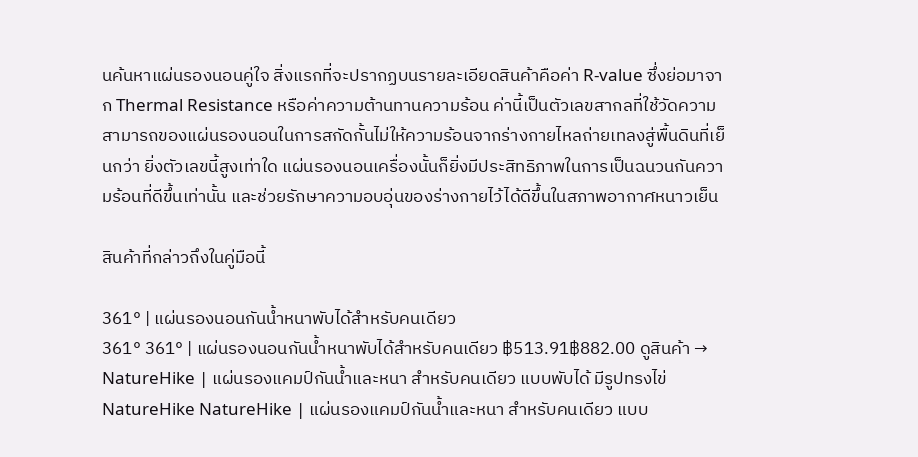นค้นหาแผ่นรองนอนคู่ใจ สิ่งแรกที่จะปรากฏบนรายละเอียดสินค้าคือค่า R-value ซึ่งย่อมาจาก Thermal Resistance หรือค่าความต้านทานความร้อน ค่านี้เป็นตัวเลขสากลที่ใช้วัดความสามารถของแผ่นรองนอนในการสกัดกั้นไม่ให้ความร้อนจากร่างกายไหลถ่ายเทลงสู่พื้นดินที่เย็นกว่า ยิ่งตัวเลขนี้สูงเท่าใด แผ่นรองนอนเครื่องนั้นก็ยิ่งมีประสิทธิภาพในการเป็นฉนวนกันความร้อนที่ดีขึ้นเท่านั้น และช่วยรักษาความอบอุ่นของร่างกายไว้ได้ดีขึ้นในสภาพอากาศหนาวเย็น

สินค้าที่กล่าวถึงในคู่มือนี้

361° | แผ่นรองนอนกันน้ำหนาพับได้สำหรับคนเดียว
361° 361° | แผ่นรองนอนกันน้ำหนาพับได้สำหรับคนเดียว ฿513.91฿882.00 ดูสินค้า →
NatureHike | แผ่นรองแคมป์กันน้ำและหนา สำหรับคนเดียว แบบพับได้ มีรูปทรงไข่
NatureHike NatureHike | แผ่นรองแคมป์กันน้ำและหนา สำหรับคนเดียว แบบ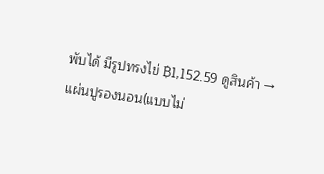พับได้ มีรูปทรงไข่ ฿1,152.59 ดูสินค้า →
แผ่นปูรองนอน(แบบไม่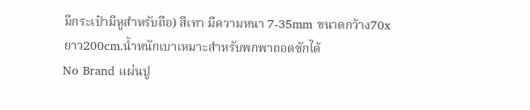มีกระเป๋ามีหูสำหรับถือ) สีเทา มีความหนา 7-35mm ขนาดกว้าง70xยาว200cm.น้ำหนักเบาเหมาะสำหรับพกพาถอดซักได้
No Brand แผ่นปู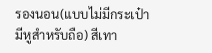รองนอน(แบบไม่มีกระเป๋ามีหูสำหรับถือ) สีเทา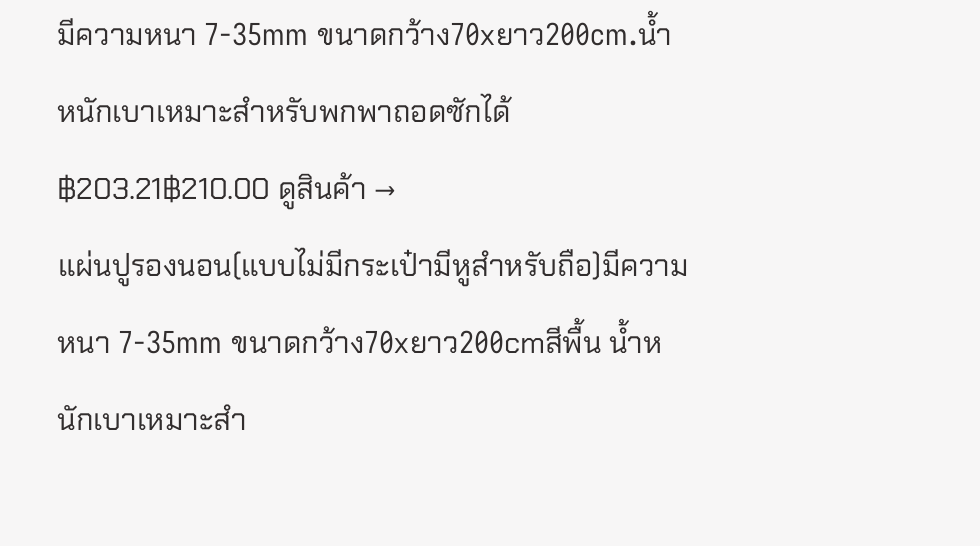มีความหนา 7-35mm ขนาดกว้าง70xยาว200cm.น้ำหนักเบาเหมาะสำหรับพกพาถอดซักได้ ฿203.21฿210.00 ดูสินค้า →
แผ่นปูรองนอน(แบบไม่มีกระเป๋ามีหูสำหรับถือ)มีความหนา 7-35mm ขนาดกว้าง70xยาว200cmสีพื้น น้ำหนักเบาเหมาะสำ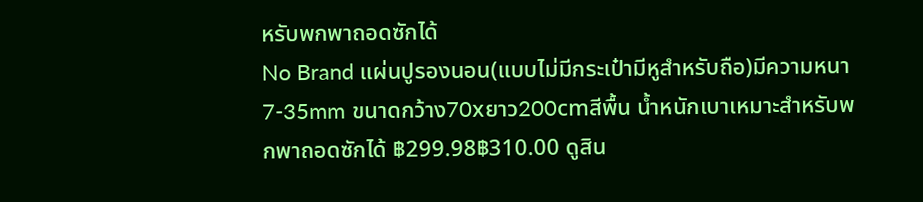หรับพกพาถอดซักได้
No Brand แผ่นปูรองนอน(แบบไม่มีกระเป๋ามีหูสำหรับถือ)มีความหนา 7-35mm ขนาดกว้าง70xยาว200cmสีพื้น น้ำหนักเบาเหมาะสำหรับพกพาถอดซักได้ ฿299.98฿310.00 ดูสิน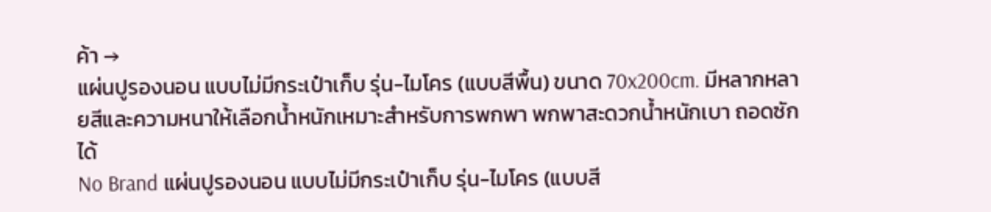ค้า →
แผ่นปูรองนอน แบบไม่มีกระเป๋าเก็บ รุ่น-ไมโคร (แบบสีพื้น) ขนาด 70x200cm. มีหลากหลายสีและความหนาให้เลือกน้ำหนักเหมาะสำหรับการพกพา พกพาสะดวกน้ำหนักเบา ถอดซักได้
No Brand แผ่นปูรองนอน แบบไม่มีกระเป๋าเก็บ รุ่น-ไมโคร (แบบสี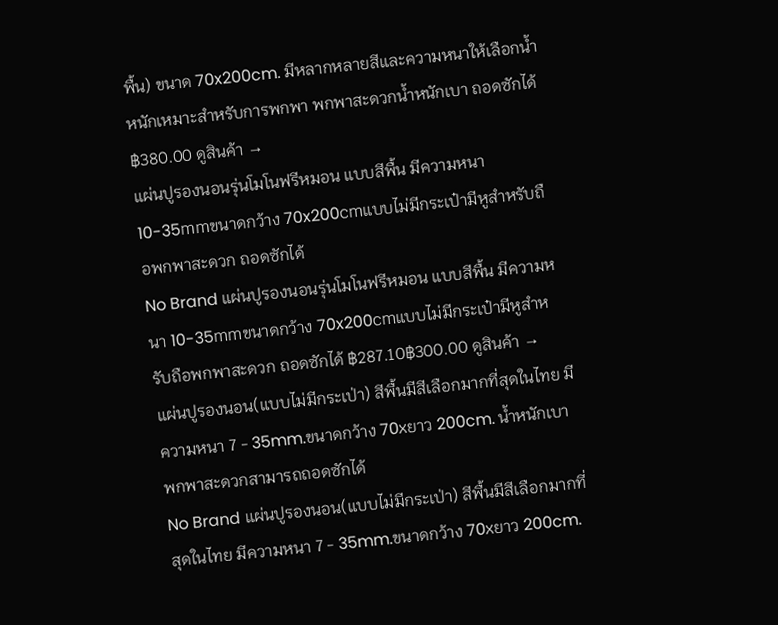พื้น) ขนาด 70x200cm. มีหลากหลายสีและความหนาให้เลือกน้ำหนักเหมาะสำหรับการพกพา พกพาสะดวกน้ำหนักเบา ถอดซักได้ ฿380.00 ดูสินค้า →
แผ่นปูรองนอนรุ่นโมโนฟรีหมอน แบบสีพื้น มีความหนา 10-35mmขนาดกว้าง 70x200cmแบบไม่มีกระเป๋ามีหูสำหรับถือพกพาสะดวก ถอดซักได้
No Brand แผ่นปูรองนอนรุ่นโมโนฟรีหมอน แบบสีพื้น มีความหนา 10-35mmขนาดกว้าง 70x200cmแบบไม่มีกระเป๋ามีหูสำหรับถือพกพาสะดวก ถอดซักได้ ฿287.10฿300.00 ดูสินค้า →
แผ่นปูรองนอน(แบบไม่มีกระเป่า) สีพื้นมีสีเลือกมากที่สุดในไทย มีความหนา 7 - 35mm.ขนาดกว้าง 70xยาว 200cm. น้ำหนักเบาพกพาสะดวกสามารถถอดซักได้
No Brand แผ่นปูรองนอน(แบบไม่มีกระเป่า) สีพื้นมีสีเลือกมากที่สุดในไทย มีความหนา 7 - 35mm.ขนาดกว้าง 70xยาว 200cm.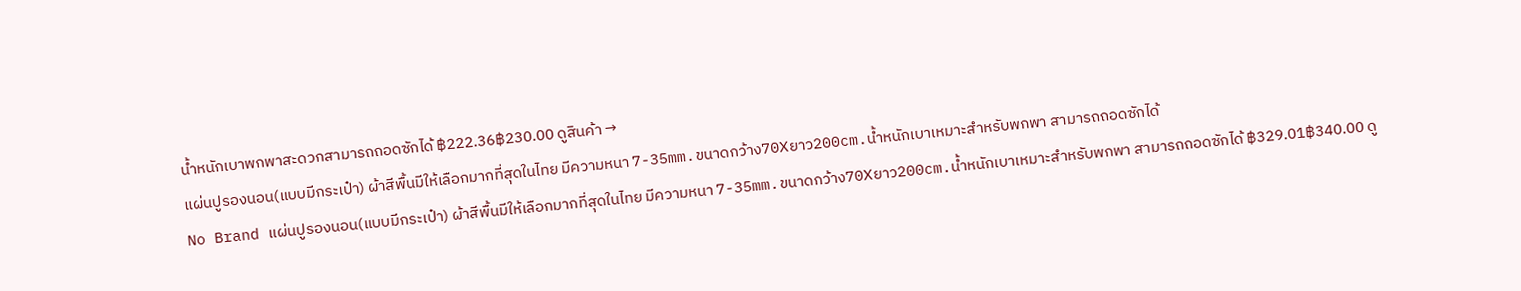น้ำหนักเบาพกพาสะดวกสามารถถอดซักได้ ฿222.36฿230.00 ดูสินค้า →
แผ่นปูรองนอน(แบบมีกระเป๋า) ผ้าสีพื้นมีให้เลือกมากที่สุดในไทย มีความหนา 7-35mm.ขนาดกว้าง70Xยาว200cm.น้ำหนักเบาเหมาะสำหรับพกพา สามารถถอดซักได้
No Brand แผ่นปูรองนอน(แบบมีกระเป๋า) ผ้าสีพื้นมีให้เลือกมากที่สุดในไทย มีความหนา 7-35mm.ขนาดกว้าง70Xยาว200cm.น้ำหนักเบาเหมาะสำหรับพกพา สามารถถอดซักได้ ฿329.01฿340.00 ดู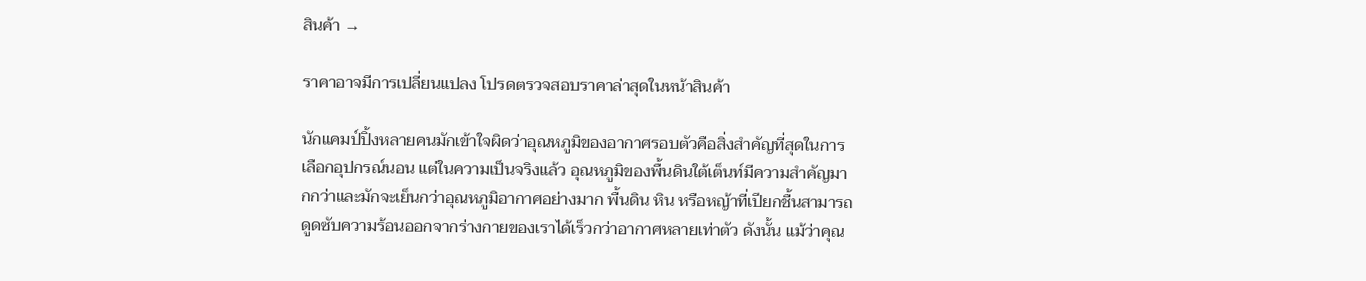สินค้า →

ราคาอาจมีการเปลี่ยนแปลง โปรดตรวจสอบราคาล่าสุดในหน้าสินค้า

นักแคมป์ปิ้งหลายคนมักเข้าใจผิดว่าอุณหภูมิของอากาศรอบตัวคือสิ่งสำคัญที่สุดในการเลือกอุปกรณ์นอน แต่ในความเป็นจริงแล้ว อุณหภูมิของพื้นดินใต้เต็นท์มีความสำคัญมากกว่าและมักจะเย็นกว่าอุณหภูมิอากาศอย่างมาก พื้นดิน หิน หรือหญ้าที่เปียกชื้นสามารถดูดซับความร้อนออกจากร่างกายของเราได้เร็วกว่าอากาศหลายเท่าตัว ดังนั้น แม้ว่าคุณ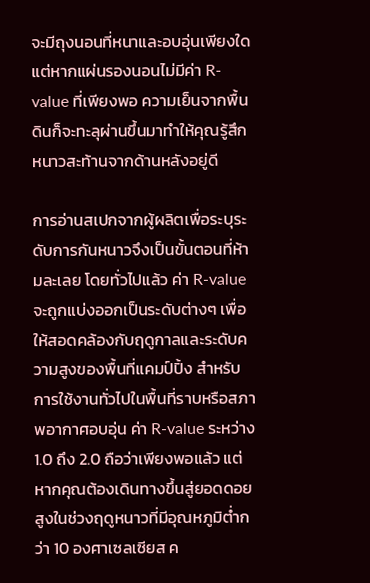จะมีถุงนอนที่หนาและอบอุ่นเพียงใด แต่หากแผ่นรองนอนไม่มีค่า R-value ที่เพียงพอ ความเย็นจากพื้นดินก็จะทะลุผ่านขึ้นมาทำให้คุณรู้สึกหนาวสะท้านจากด้านหลังอยู่ดี

การอ่านสเปกจากผู้ผลิตเพื่อระบุระดับการกันหนาวจึงเป็นขั้นตอนที่ห้ามละเลย โดยทั่วไปแล้ว ค่า R-value จะถูกแบ่งออกเป็นระดับต่างๆ เพื่อให้สอดคล้องกับฤดูกาลและระดับความสูงของพื้นที่แคมป์ปิ้ง สำหรับการใช้งานทั่วไปในพื้นที่ราบหรือสภาพอากาศอบอุ่น ค่า R-value ระหว่าง 1.0 ถึง 2.0 ถือว่าเพียงพอแล้ว แต่หากคุณต้องเดินทางขึ้นสู่ยอดดอยสูงในช่วงฤดูหนาวที่มีอุณหภูมิต่ำกว่า 10 องศาเซลเซียส ค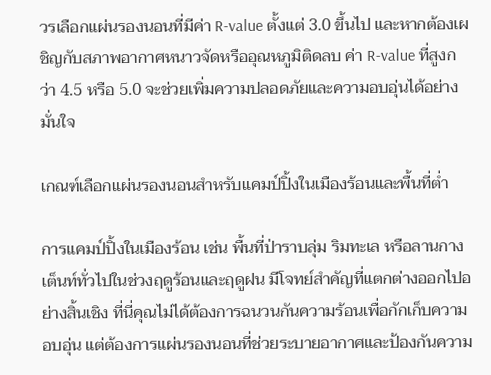วรเลือกแผ่นรองนอนที่มีค่า R-value ตั้งแต่ 3.0 ขึ้นไป และหากต้องเผชิญกับสภาพอากาศหนาวจัดหรืออุณหภูมิติดลบ ค่า R-value ที่สูงกว่า 4.5 หรือ 5.0 จะช่วยเพิ่มความปลอดภัยและความอบอุ่นได้อย่างมั่นใจ

เกณฑ์เลือกแผ่นรองนอนสำหรับแคมป์ปิ้งในเมืองร้อนและพื้นที่ต่ำ

การแคมป์ปิ้งในเมืองร้อน เช่น พื้นที่ป่าราบลุ่ม ริมทะเล หรือลานกางเต็นท์ทั่วไปในช่วงฤดูร้อนและฤดูฝน มีโจทย์สำคัญที่แตกต่างออกไปอย่างสิ้นเชิง ที่นี่คุณไม่ได้ต้องการฉนวนกันความร้อนเพื่อกักเก็บความอบอุ่น แต่ต้องการแผ่นรองนอนที่ช่วยระบายอากาศและป้องกันความ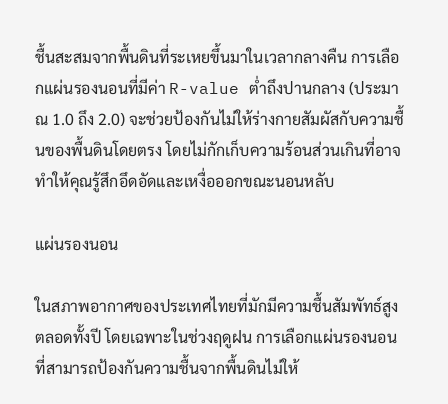ชื้นสะสมจากพื้นดินที่ระเหยขึ้นมาในเวลากลางคืน การเลือกแผ่นรองนอนที่มีค่า R-value ต่ำถึงปานกลาง (ประมาณ 1.0 ถึง 2.0) จะช่วยป้องกันไม่ให้ร่างกายสัมผัสกับความชื้นของพื้นดินโดยตรง โดยไม่กักเก็บความร้อนส่วนเกินที่อาจทำให้คุณรู้สึกอึดอัดและเหงื่อออกขณะนอนหลับ

แผ่นรองนอน

ในสภาพอากาศของประเทศไทยที่มักมีความชื้นสัมพัทธ์สูงตลอดทั้งปี โดยเฉพาะในช่วงฤดูฝน การเลือกแผ่นรองนอนที่สามารถป้องกันความชื้นจากพื้นดินไม่ให้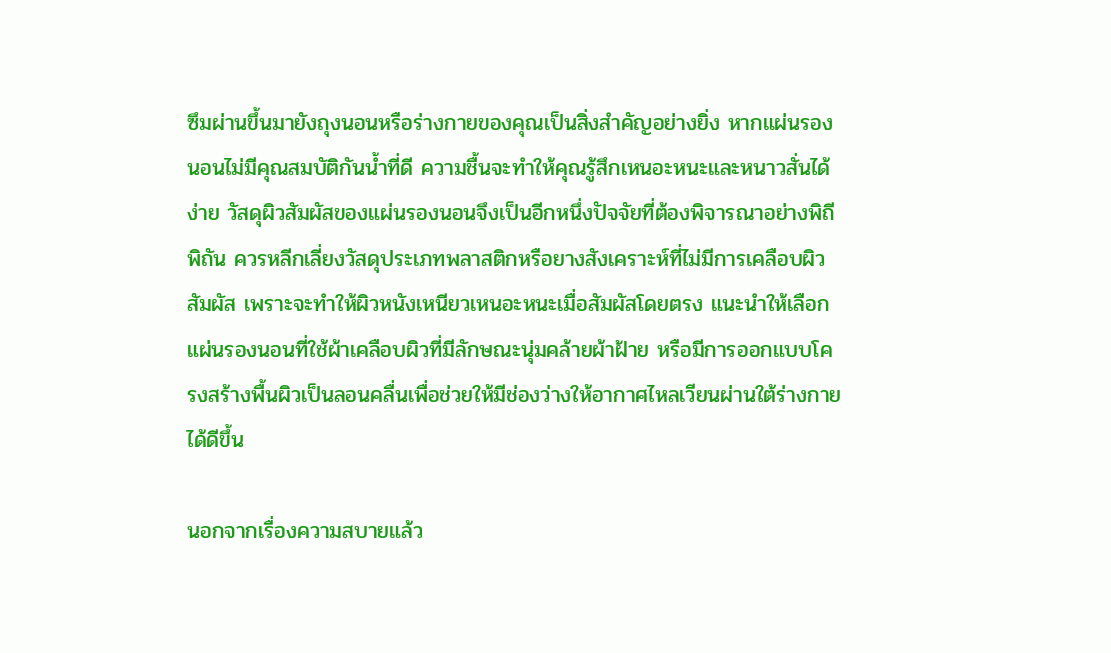ซึมผ่านขึ้นมายังถุงนอนหรือร่างกายของคุณเป็นสิ่งสำคัญอย่างยิ่ง หากแผ่นรองนอนไม่มีคุณสมบัติกันน้ำที่ดี ความชื้นจะทำให้คุณรู้สึกเหนอะหนะและหนาวสั่นได้ง่าย วัสดุผิวสัมผัสของแผ่นรองนอนจึงเป็นอีกหนึ่งปัจจัยที่ต้องพิจารณาอย่างพิถีพิถัน ควรหลีกเลี่ยงวัสดุประเภทพลาสติกหรือยางสังเคราะห์ที่ไม่มีการเคลือบผิวสัมผัส เพราะจะทำให้ผิวหนังเหนียวเหนอะหนะเมื่อสัมผัสโดยตรง แนะนำให้เลือกแผ่นรองนอนที่ใช้ผ้าเคลือบผิวที่มีลักษณะนุ่มคล้ายผ้าฝ้าย หรือมีการออกแบบโครงสร้างพื้นผิวเป็นลอนคลื่นเพื่อช่วยให้มีช่องว่างให้อากาศไหลเวียนผ่านใต้ร่างกายได้ดีขึ้น

นอกจากเรื่องความสบายแล้ว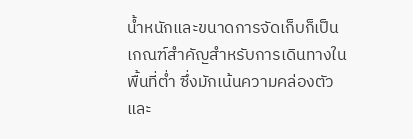น้ำหนักและขนาดการจัดเก็บก็เป็นเกณฑ์สำคัญสำหรับการเดินทางในพื้นที่ต่ำ ซึ่งมักเน้นความคล่องตัวและ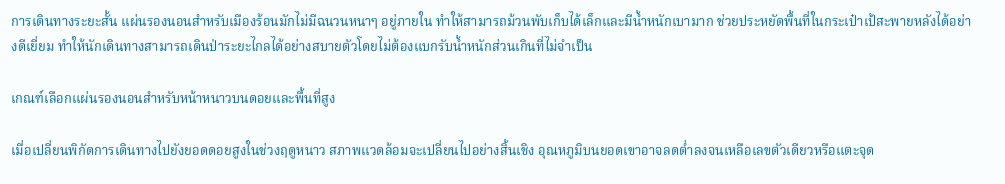การเดินทางระยะสั้น แผ่นรองนอนสำหรับเมืองร้อนมักไม่มีฉนวนหนาๆ อยู่ภายใน ทำให้สามารถม้วนพับเก็บได้เล็กและมีน้ำหนักเบามาก ช่วยประหยัดพื้นที่ในกระเป๋าเป้สะพายหลังได้อย่างดีเยี่ยม ทำให้นักเดินทางสามารถเดินป่าระยะไกลได้อย่างสบายตัวโดยไม่ต้องแบกรับน้ำหนักส่วนเกินที่ไม่จำเป็น

เกณฑ์เลือกแผ่นรองนอนสำหรับหน้าหนาวบนดอยและพื้นที่สูง

เมื่อเปลี่ยนพิกัดการเดินทางไปยังยอดดอยสูงในช่วงฤดูหนาว สภาพแวดล้อมจะเปลี่ยนไปอย่างสิ้นเชิง อุณหภูมิบนยอดเขาอาจลดต่ำลงจนเหลือเลขตัวเดียวหรือแตะจุด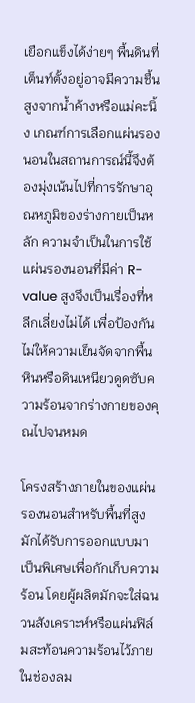เยือกแข็งได้ง่ายๆ พื้นดินที่เต็นท์ตั้งอยู่อาจมีความชื้นสูงจากน้ำค้างหรือแม่คะนิ้ง เกณฑ์การเลือกแผ่นรองนอนในสถานการณ์นี้จึงต้องมุ่งเน้นไปที่การรักษาอุณหภูมิของร่างกายเป็นหลัก ความจำเป็นในการใช้แผ่นรองนอนที่มีค่า R-value สูงจึงเป็นเรื่องที่หลีกเลี่ยงไม่ได้ เพื่อป้องกันไม่ให้ความเย็นจัดจากพื้นหินหรือดินเหนียวดูดซับความร้อนจากร่างกายของคุณไปจนหมด

โครงสร้างภายในของแผ่นรองนอนสำหรับพื้นที่สูงมักได้รับการออกแบบมาเป็นพิเศษเพื่อกักเก็บความร้อน โดยผู้ผลิตมักจะใส่ฉนวนสังเคราะห์หรือแผ่นฟิล์มสะท้อนความร้อนไว้ภายในช่องลม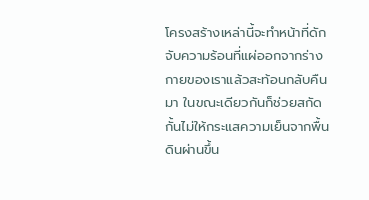โครงสร้างเหล่านี้จะทำหน้าที่ดักจับความร้อนที่แผ่ออกจากร่างกายของเราแล้วสะท้อนกลับคืนมา ในขณะเดียวกันก็ช่วยสกัดกั้นไม่ให้กระแสความเย็นจากพื้นดินผ่านขึ้น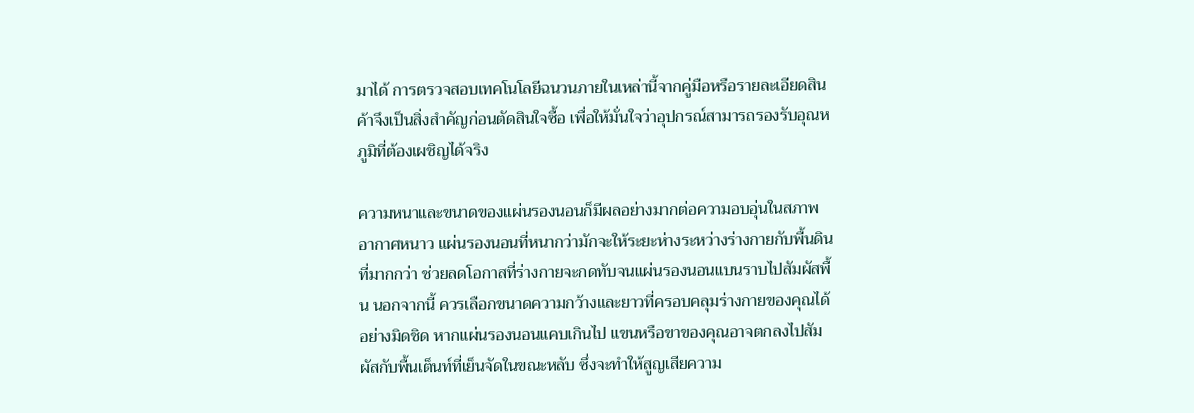มาได้ การตรวจสอบเทคโนโลยีฉนวนภายในเหล่านี้จากคู่มือหรือรายละเอียดสินค้าจึงเป็นสิ่งสำคัญก่อนตัดสินใจซื้อ เพื่อให้มั่นใจว่าอุปกรณ์สามารถรองรับอุณหภูมิที่ต้องเผชิญได้จริง

ความหนาและขนาดของแผ่นรองนอนก็มีผลอย่างมากต่อความอบอุ่นในสภาพอากาศหนาว แผ่นรองนอนที่หนากว่ามักจะให้ระยะห่างระหว่างร่างกายกับพื้นดินที่มากกว่า ช่วยลดโอกาสที่ร่างกายจะกดทับจนแผ่นรองนอนแบนราบไปสัมผัสพื้น นอกจากนี้ ควรเลือกขนาดความกว้างและยาวที่ครอบคลุมร่างกายของคุณได้อย่างมิดชิด หากแผ่นรองนอนแคบเกินไป แขนหรือขาของคุณอาจตกลงไปสัมผัสกับพื้นเต็นท์ที่เย็นจัดในขณะหลับ ซึ่งจะทำให้สูญเสียความ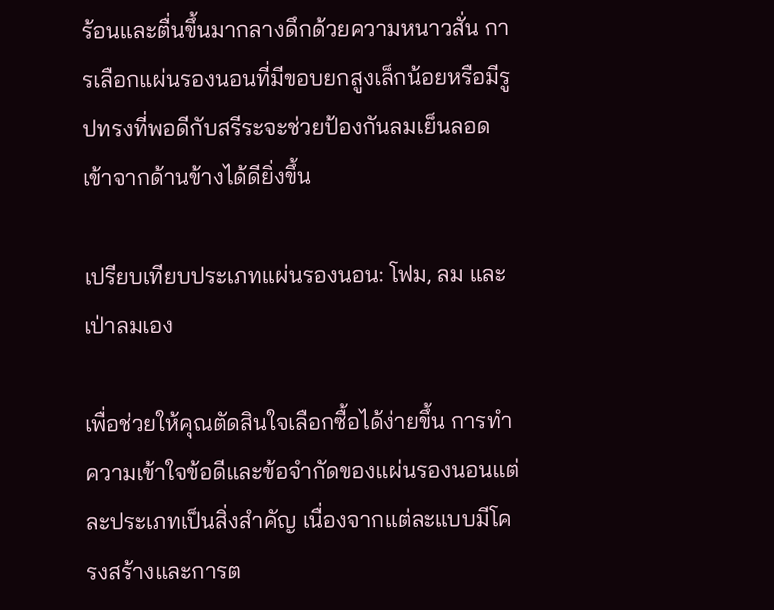ร้อนและตื่นขึ้นมากลางดึกด้วยความหนาวสั่น การเลือกแผ่นรองนอนที่มีขอบยกสูงเล็กน้อยหรือมีรูปทรงที่พอดีกับสรีระจะช่วยป้องกันลมเย็นลอดเข้าจากด้านข้างได้ดียิ่งขึ้น

เปรียบเทียบประเภทแผ่นรองนอน: โฟม, ลม และเป่าลมเอง

เพื่อช่วยให้คุณตัดสินใจเลือกซื้อได้ง่ายขึ้น การทำความเข้าใจข้อดีและข้อจำกัดของแผ่นรองนอนแต่ละประเภทเป็นสิ่งสำคัญ เนื่องจากแต่ละแบบมีโครงสร้างและการต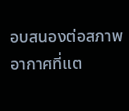อบสนองต่อสภาพอากาศที่แต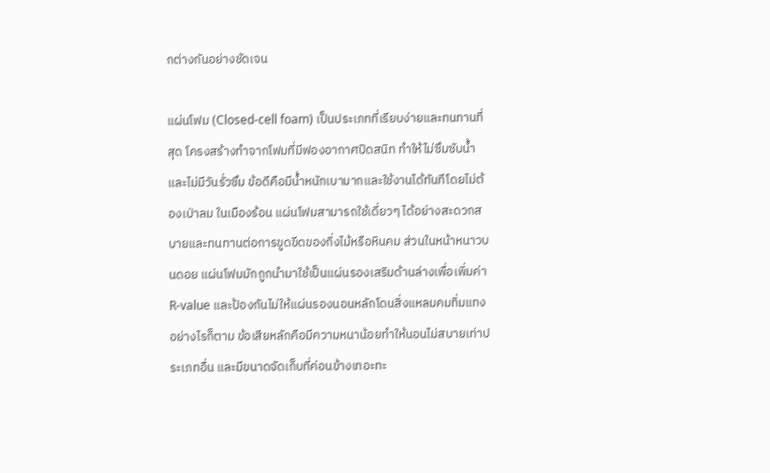กต่างกันอย่างชัดเจน

แผ่นโฟม (Closed-cell foam) เป็นประเภทที่เรียบง่ายและทนทานที่สุด โครงสร้างทำจากโฟมที่มีฟองอากาศปิดสนิท ทำให้ไม่ซึมซับน้ำและไม่มีวันรั่วซึม ข้อดีคือมีน้ำหนักเบามากและใช้งานได้ทันทีโดยไม่ต้องเป่าลม ในเมืองร้อน แผ่นโฟมสามารถใช้เดี่ยวๆ ได้อย่างสะดวกสบายและทนทานต่อการขูดขีดของกิ่งไม้หรือหินคม ส่วนในหน้าหนาวบนดอย แผ่นโฟมมักถูกนำมาใช้เป็นแผ่นรองเสริมด้านล่างเพื่อเพิ่มค่า R-value และป้องกันไม่ให้แผ่นรองนอนหลักโดนสิ่งแหลมคมทิ่มแทง อย่างไรก็ตาม ข้อเสียหลักคือมีความหนาน้อยทำให้นอนไม่สบายเท่าประเภทอื่น และมีขนาดจัดเก็บที่ค่อนข้างเทอะทะ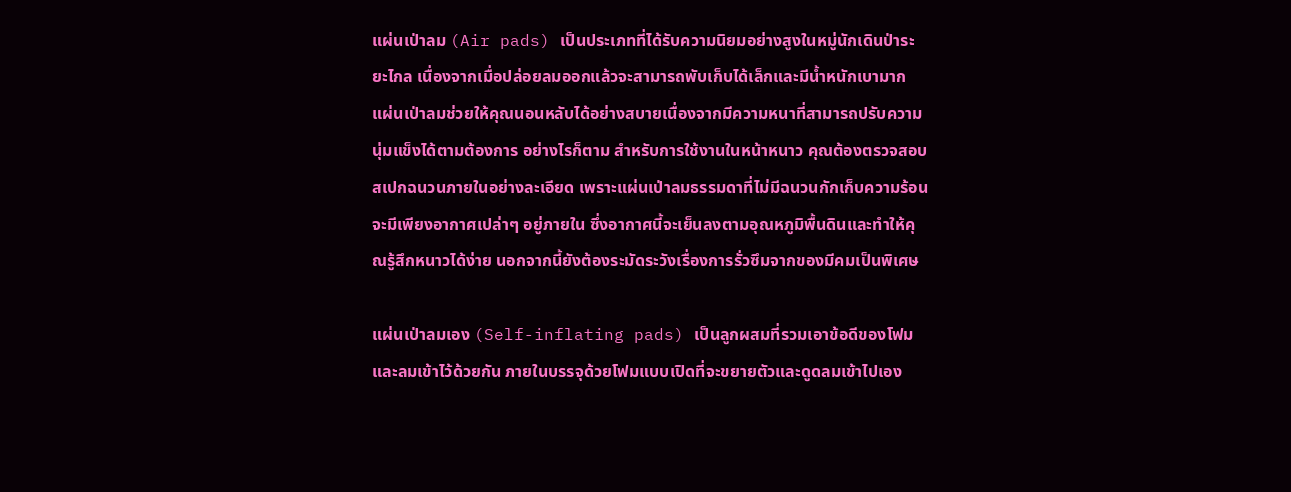แผ่นเป่าลม (Air pads) เป็นประเภทที่ได้รับความนิยมอย่างสูงในหมู่นักเดินป่าระยะไกล เนื่องจากเมื่อปล่อยลมออกแล้วจะสามารถพับเก็บได้เล็กและมีน้ำหนักเบามาก แผ่นเป่าลมช่วยให้คุณนอนหลับได้อย่างสบายเนื่องจากมีความหนาที่สามารถปรับความนุ่มแข็งได้ตามต้องการ อย่างไรก็ตาม สำหรับการใช้งานในหน้าหนาว คุณต้องตรวจสอบสเปกฉนวนภายในอย่างละเอียด เพราะแผ่นเป่าลมธรรมดาที่ไม่มีฉนวนกักเก็บความร้อนจะมีเพียงอากาศเปล่าๆ อยู่ภายใน ซึ่งอากาศนี้จะเย็นลงตามอุณหภูมิพื้นดินและทำให้คุณรู้สึกหนาวได้ง่าย นอกจากนี้ยังต้องระมัดระวังเรื่องการรั่วซึมจากของมีคมเป็นพิเศษ

แผ่นเป่าลมเอง (Self-inflating pads) เป็นลูกผสมที่รวมเอาข้อดีของโฟมและลมเข้าไว้ด้วยกัน ภายในบรรจุด้วยโฟมแบบเปิดที่จะขยายตัวและดูดลมเข้าไปเอง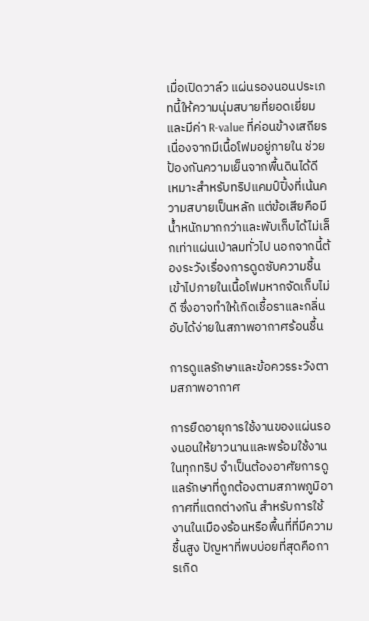เมื่อเปิดวาล์ว แผ่นรองนอนประเภทนี้ให้ความนุ่มสบายที่ยอดเยี่ยมและมีค่า R-value ที่ค่อนข้างเสถียรเนื่องจากมีเนื้อโฟมอยู่ภายใน ช่วยป้องกันความเย็นจากพื้นดินได้ดี เหมาะสำหรับทริปแคมป์ปิ้งที่เน้นความสบายเป็นหลัก แต่ข้อเสียคือมีน้ำหนักมากกว่าและพับเก็บได้ไม่เล็กเท่าแผ่นเป่าลมทั่วไป นอกจากนี้ต้องระวังเรื่องการดูดซับความชื้นเข้าไปภายในเนื้อโฟมหากจัดเก็บไม่ดี ซึ่งอาจทำให้เกิดเชื้อราและกลิ่นอับได้ง่ายในสภาพอากาศร้อนชื้น

การดูแลรักษาและข้อควรระวังตามสภาพอากาศ

การยืดอายุการใช้งานของแผ่นรองนอนให้ยาวนานและพร้อมใช้งานในทุกทริป จำเป็นต้องอาศัยการดูแลรักษาที่ถูกต้องตามสภาพภูมิอากาศที่แตกต่างกัน สำหรับการใช้งานในเมืองร้อนหรือพื้นที่ที่มีความชื้นสูง ปัญหาที่พบบ่อยที่สุดคือการเกิด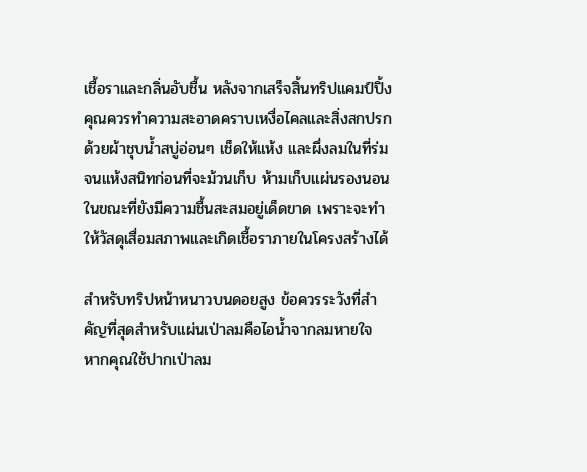เชื้อราและกลิ่นอับชื้น หลังจากเสร็จสิ้นทริปแคมป์ปิ้ง คุณควรทำความสะอาดคราบเหงื่อไคลและสิ่งสกปรกด้วยผ้าชุบน้ำสบู่อ่อนๆ เช็ดให้แห้ง และผึ่งลมในที่ร่มจนแห้งสนิทก่อนที่จะม้วนเก็บ ห้ามเก็บแผ่นรองนอนในขณะที่ยังมีความชื้นสะสมอยู่เด็ดขาด เพราะจะทำให้วัสดุเสื่อมสภาพและเกิดเชื้อราภายในโครงสร้างได้

สำหรับทริปหน้าหนาวบนดอยสูง ข้อควรระวังที่สำคัญที่สุดสำหรับแผ่นเป่าลมคือไอน้ำจากลมหายใจ หากคุณใช้ปากเป่าลม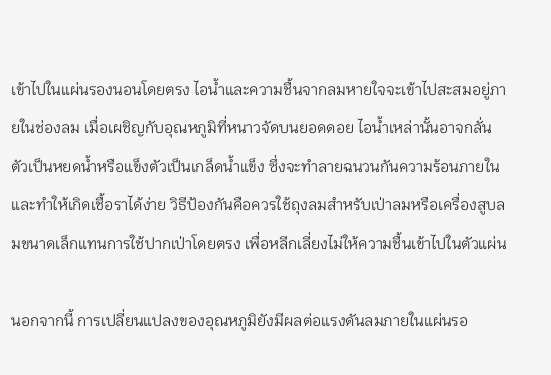เข้าไปในแผ่นรองนอนโดยตรง ไอน้ำและความชื้นจากลมหายใจจะเข้าไปสะสมอยู่ภายในช่องลม เมื่อเผชิญกับอุณหภูมิที่หนาวจัดบนยอดดอย ไอน้ำเหล่านั้นอาจกลั่นตัวเป็นหยดน้ำหรือแข็งตัวเป็นเกล็ดน้ำแข็ง ซึ่งจะทำลายฉนวนกันความร้อนภายในและทำให้เกิดเชื้อราได้ง่าย วิธีป้องกันคือควรใช้ถุงลมสำหรับเป่าลมหรือเครื่องสูบลมขนาดเล็กแทนการใช้ปากเป่าโดยตรง เพื่อหลีกเลี่ยงไม่ให้ความชื้นเข้าไปในตัวแผ่น

นอกจากนี้ การเปลี่ยนแปลงของอุณหภูมิยังมีผลต่อแรงดันลมภายในแผ่นรอ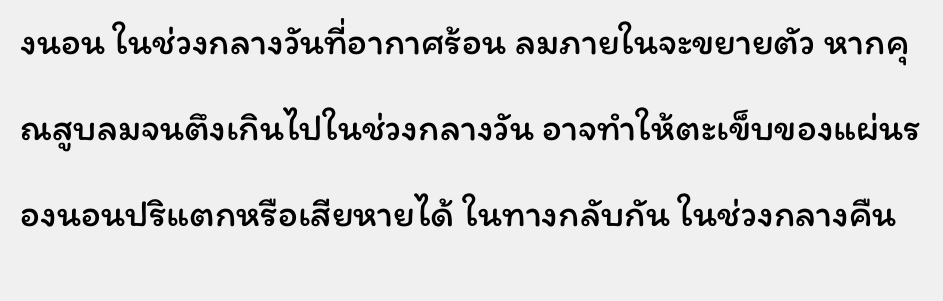งนอน ในช่วงกลางวันที่อากาศร้อน ลมภายในจะขยายตัว หากคุณสูบลมจนตึงเกินไปในช่วงกลางวัน อาจทำให้ตะเข็บของแผ่นรองนอนปริแตกหรือเสียหายได้ ในทางกลับกัน ในช่วงกลางคืน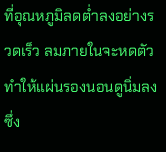ที่อุณหภูมิลดต่ำลงอย่างรวดเร็ว ลมภายในจะหดตัวทำให้แผ่นรองนอนดูนิ่มลง ซึ่ง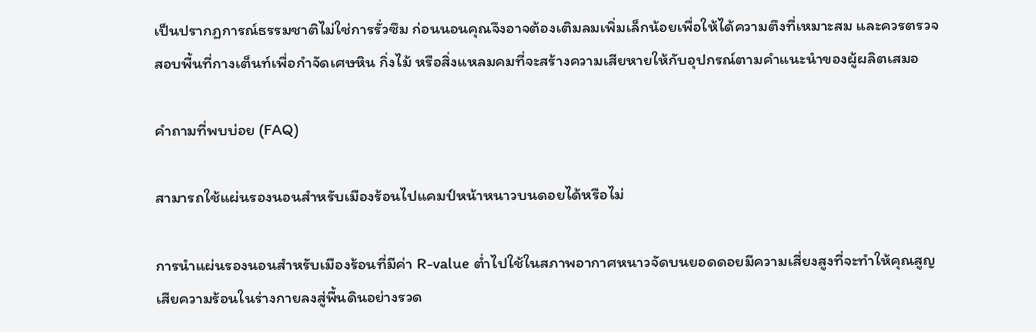เป็นปรากฏการณ์ธรรมชาติไม่ใช่การรั่วซึม ก่อนนอนคุณจึงอาจต้องเติมลมเพิ่มเล็กน้อยเพื่อให้ได้ความตึงที่เหมาะสม และควรตรวจสอบพื้นที่กางเต็นท์เพื่อกำจัดเศษหิน กิ่งไม้ หรือสิ่งแหลมคมที่จะสร้างความเสียหายให้กับอุปกรณ์ตามคำแนะนำของผู้ผลิตเสมอ

คำถามที่พบบ่อย (FAQ)

สามารถใช้แผ่นรองนอนสำหรับเมืองร้อนไปแคมป์หน้าหนาวบนดอยได้หรือไม่

การนำแผ่นรองนอนสำหรับเมืองร้อนที่มีค่า R-value ต่ำไปใช้ในสภาพอากาศหนาวจัดบนยอดดอยมีความเสี่ยงสูงที่จะทำให้คุณสูญเสียความร้อนในร่างกายลงสู่พื้นดินอย่างรวด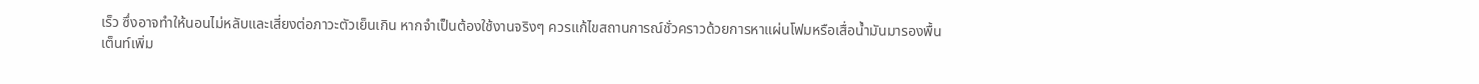เร็ว ซึ่งอาจทำให้นอนไม่หลับและเสี่ยงต่อภาวะตัวเย็นเกิน หากจำเป็นต้องใช้งานจริงๆ ควรแก้ไขสถานการณ์ชั่วคราวด้วยการหาแผ่นโฟมหรือเสื่อน้ำมันมารองพื้นเต็นท์เพิ่ม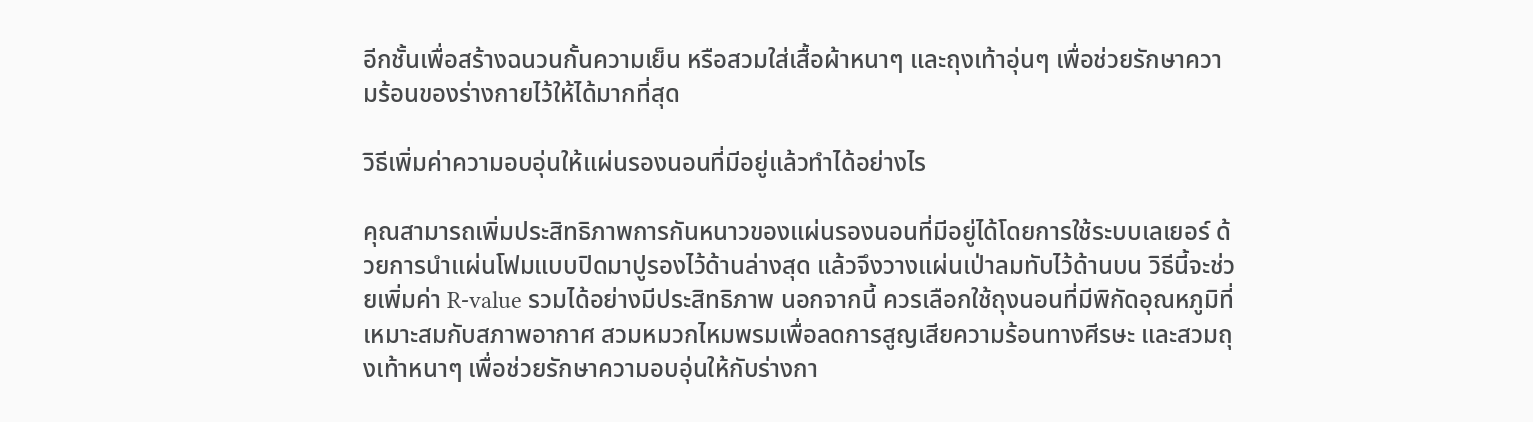อีกชั้นเพื่อสร้างฉนวนกั้นความเย็น หรือสวมใส่เสื้อผ้าหนาๆ และถุงเท้าอุ่นๆ เพื่อช่วยรักษาความร้อนของร่างกายไว้ให้ได้มากที่สุด

วิธีเพิ่มค่าความอบอุ่นให้แผ่นรองนอนที่มีอยู่แล้วทำได้อย่างไร

คุณสามารถเพิ่มประสิทธิภาพการกันหนาวของแผ่นรองนอนที่มีอยู่ได้โดยการใช้ระบบเลเยอร์ ด้วยการนำแผ่นโฟมแบบปิดมาปูรองไว้ด้านล่างสุด แล้วจึงวางแผ่นเป่าลมทับไว้ด้านบน วิธีนี้จะช่วยเพิ่มค่า R-value รวมได้อย่างมีประสิทธิภาพ นอกจากนี้ ควรเลือกใช้ถุงนอนที่มีพิกัดอุณหภูมิที่เหมาะสมกับสภาพอากาศ สวมหมวกไหมพรมเพื่อลดการสูญเสียความร้อนทางศีรษะ และสวมถุงเท้าหนาๆ เพื่อช่วยรักษาความอบอุ่นให้กับร่างกา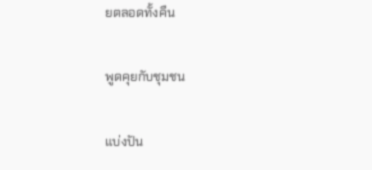ยตลอดทั้งคืน

พูดคุยกับชุมชน

แบ่งปัน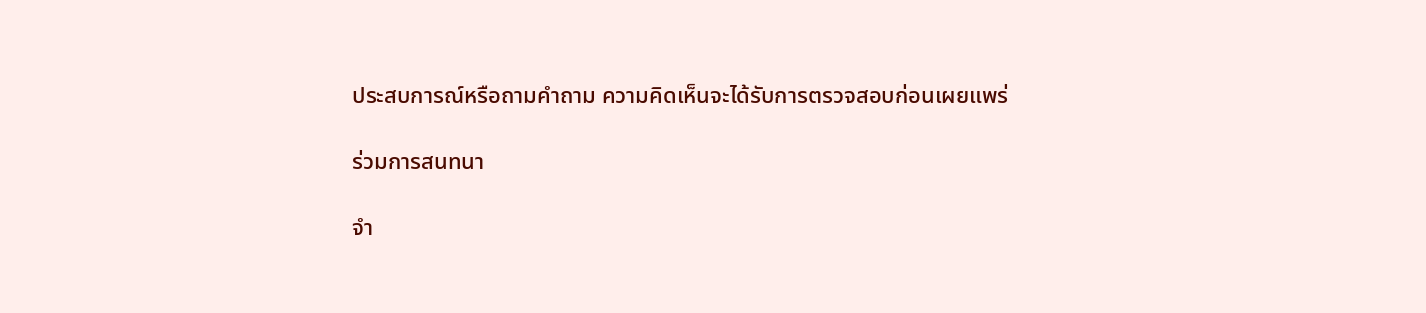ประสบการณ์หรือถามคำถาม ความคิดเห็นจะได้รับการตรวจสอบก่อนเผยแพร่

ร่วมการสนทนา

จำ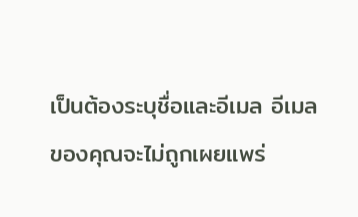เป็นต้องระบุชื่อและอีเมล อีเมลของคุณจะไม่ถูกเผยแพร่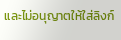และไม่อนุญาตให้ใส่ลิงก์